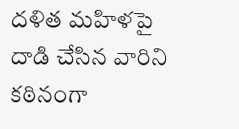దళిత మహిళపై దాడి చేసిన వారిని కఠినంగా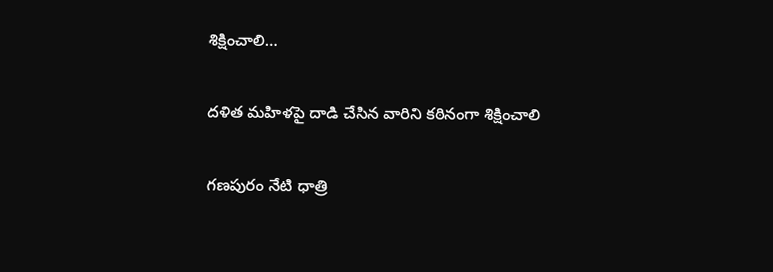శిక్షించాలి…

దళిత మహిళపై దాడి చేసిన వారిని కఠినంగా శిక్షించాలి

గణపురం నేటి ధాత్రి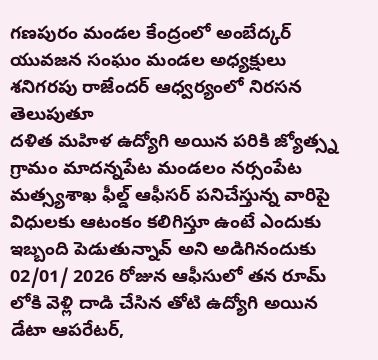గణపురం మండల కేంద్రంలో అంబేద్కర్ యువజన సంఘం మండల అధ్యక్షులు శనిగరపు రాజేందర్ ఆధ్వర్యంలో నిరసన తెలుపుతూ
దళిత మహిళ ఉద్యోగి అయిన పరికి జ్యోత్స్న గ్రామం మాదన్నపేట మండలం నర్సంపేట మత్స్యశాఖ ఫీల్డ్ ఆఫీసర్ పనిచేస్తున్న వారిపై విధులకు ఆటంకం కలిగిస్తూ ఉంటే ఎందుకు ఇబ్బంది పెడుతున్నావ్ అని అడిగినందుకు 02/01/ 2026 రోజున ఆఫీసులో తన రూమ్ లోకి వెళ్లి దాడి చేసిన తోటి ఉద్యోగి అయిన డేటా ఆపరేటర్,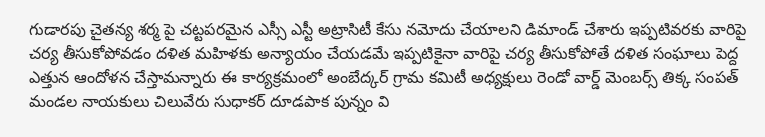గుడారపు చైతన్య శర్మ పై చట్టపరమైన ఎస్సీ ఎస్టీ అట్రాసిటీ కేసు నమోదు చేయాలని డిమాండ్ చేశారు ఇప్పటివరకు వారిపై చర్య తీసుకోపోవడం దళిత మహిళకు అన్యాయం చేయడమే ఇప్పటికైనా వారిపై చర్య తీసుకోపోతే దళిత సంఘాలు పెద్ద ఎత్తున ఆందోళన చేస్తామన్నారు ఈ కార్యక్రమంలో అంబేద్కర్ గ్రామ కమిటీ అధ్యక్షులు రెండో వార్డ్ మెంబర్స్ తిక్క సంపత్ మండల నాయకులు చిలువేరు సుధాకర్ దూడపాక పున్నం వి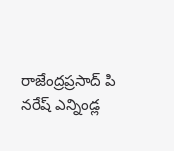రాజేంద్రప్రసాద్ పి నరేష్ ఎన్నిండ్ల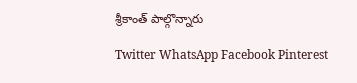శ్రీకాంత్ పాల్గొన్నారు

Twitter WhatsApp Facebook Pinterest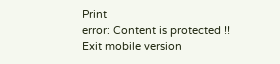Print
error: Content is protected !!
Exit mobile version